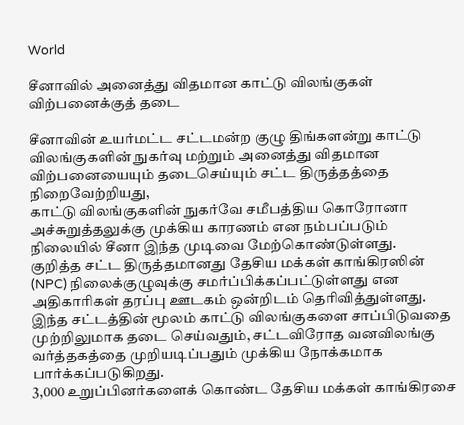World

சீனாவில் அனைத்து விதமான காட்டு விலங்குகள் விற்பனைக்குத் தடை

சீனாவின் உயர்மட்ட சட்டமன்ற குழு திங்களன்று காட்டு விலங்குகளின் நுகர்வு மற்றும் அனைத்து விதமான விற்பனையையும் தடைசெய்யும் சட்ட திருத்தத்தை நிறைவேற்றியது,
காட்டு விலங்குகளின் நுகர்வே சமீபத்திய கொரோனா அச்சுறுத்தலுக்கு முக்கிய காரணம் என நம்பப்படும் நிலையில் சீனா இந்த முடிவை மேற்கொண்டுள்ளது.
குறித்த சட்ட திருத்தமானது தேசிய மக்கள் காங்கிரஸின் (NPC) நிலைக்குழுவுக்கு சமர்ப்பிக்கப்பட்டுள்ளது என அதிகாரிகள் தரப்பு ஊடகம் ஒன்றிடம் தெரிவித்துள்ளது.
இந்த சட்டத்தின் மூலம் காட்டு விலங்குகளை சாப்பிடுவதை முற்றிலுமாக தடை செய்வதும், சட்டவிரோத வனவிலங்கு வர்த்தகத்தை முறியடிப்பதும் முக்கிய நோக்கமாக பார்க்கப்படுகிறது.
3,000 உறுப்பினர்களைக் கொண்ட தேசிய மக்கள் காங்கிரசை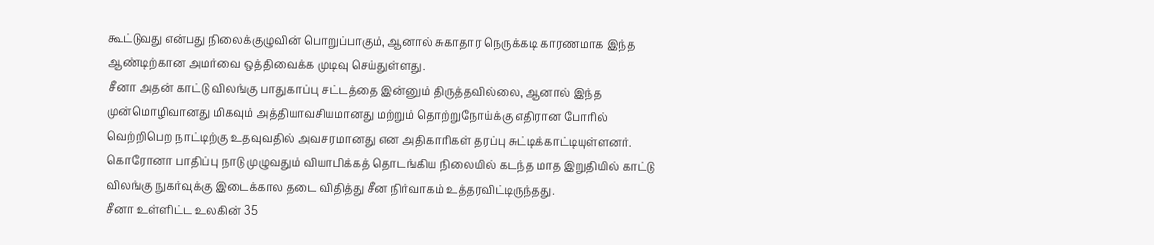கூட்டுவது என்பது நிலைக்குழுவின் பொறுப்பாகும், ஆனால் சுகாதார நெருக்கடி காரணமாக இந்த ஆண்டிற்கான அமர்வை ஒத்திவைக்க முடிவு செய்துள்ளது.
சீனா அதன் காட்டு விலங்கு பாதுகாப்பு சட்டத்தை இன்னும் திருத்தவில்லை, ஆனால் இந்த முன்மொழிவானது மிகவும் அத்தியாவசியமானது மற்றும் தொற்றுநோய்க்கு எதிரான போரில் வெற்றிபெற நாட்டிற்கு உதவுவதில் அவசரமானது என அதிகாரிகள் தரப்பு சுட்டிக்காட்டியுள்ளனர்.
கொரோனா பாதிப்பு நாடு முழுவதும் வியாபிக்கத் தொடங்கிய நிலையில் கடந்த மாத இறுதியில் காட்டு விலங்கு நுகர்வுக்கு இடைக்கால தடை விதித்து சீன நிர்வாகம் உத்தரவிட்டிருந்தது.
சீனா உள்ளிட்ட உலகின் 35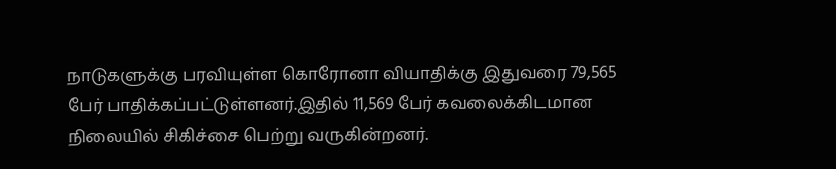நாடுகளுக்கு பரவியுள்ள கொரோனா வியாதிக்கு இதுவரை 79,565 பேர் பாதிக்கப்பட்டுள்ளனர்.இதில் 11,569 பேர் கவலைக்கிடமான நிலையில் சிகிச்சை பெற்று வருகின்றனர்.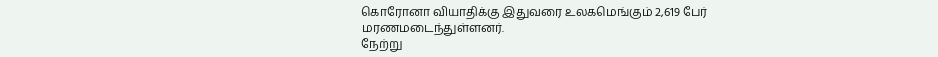கொரோனா வியாதிக்கு இதுவரை உலகமெங்கும் 2,619 பேர் மரணமடைந்துள்ளனர்.
நேற்று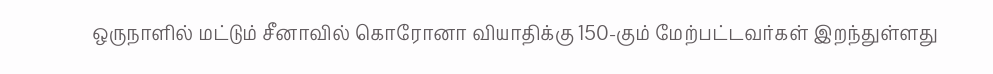ஒருநாளில் மட்டும் சீனாவில் கொரோனா வியாதிக்கு 150-கும் மேற்பட்டவர்கள் இறந்துள்ளது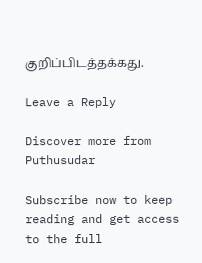குறிப்பிடத்தக்கது.

Leave a Reply

Discover more from Puthusudar

Subscribe now to keep reading and get access to the full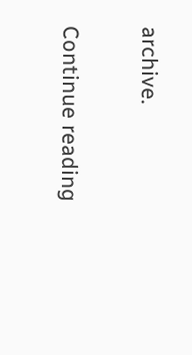archive.

Continue reading